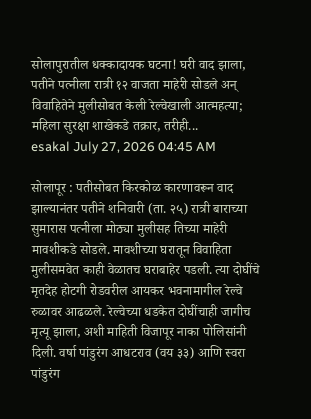सोलापुरातील धक्कादायक घटना! घरी वाद झाला, पतीने पत्नीला रात्री १२ वाजता माहेरी सोडले अन्‌ विवाहितेने मुलीसोबत केली रेल्वेखाली आत्महत्या; महिला सुरक्षा शाखेकडे तक्रार, तरीही...
esakal July 27, 2026 04:45 AM

सोलापूर : पतीसोबत किरकोळ कारणावरून वाद झाल्यानंतर पतीने शनिवारी (ता. २५) रात्री बाराच्या सुमारास पत्नीला मोठ्या मुलीसह तिच्या माहेरी मावशीकडे सोडले. मावशीच्या घरातून विवाहिता मुलीसमवेत काही वेळातच घराबाहेर पडली. त्या दोघींचे मृतदेह होटगी रोडवरील आयकर भवनामागील रेल्वे रुळावर आढळले. रेल्वेच्या धडकेत दोघींचाही जागीच मृत्यू झाला, अशी माहिती विजापूर नाका पोलिसांनी दिली. वर्षा पांडुरंग आधटराव (वय ३३) आणि स्वरा पांडुरंग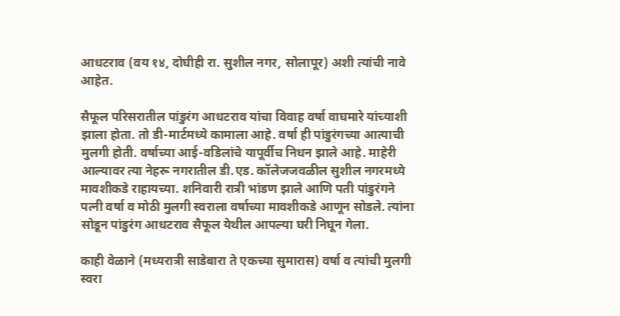आधटराव (वय १४, दोघीही रा. सुशील नगर, सोलापूर) अशी त्यांची नावे आहेत.

सैफूल परिसरातील पांडुरंग आधटराव यांचा विवाह वर्षा वाघमारे यांच्याशी झाला होता. तो डी-मार्टमध्ये कामाला आहे. वर्षा ही पांडुरंगच्या आत्याची मुलगी होती. वर्षाच्या आई-वडिलांचे यापूर्वीच निधन झाले आहे. माहेरी आल्यावर त्या नेहरू नगरातील डी.एड. कॉलेजजवळील सुशील नगरमध्ये मावशीकडे राहायच्या. शनिवारी रात्री भांडण झाले आणि पती पांडुरंगने पत्नी वर्षा व मोठी मुलगी स्वराला वर्षाच्या मावशीकडे आणून सोडले. त्यांना सोडून पांडुरंग आधटराव सैफूल येथील आपल्या घरी निघून गेला.

काही वेळाने (मध्यरात्री साडेबारा ते एकच्या सुमारास) वर्षा व त्यांची मुलगी स्वरा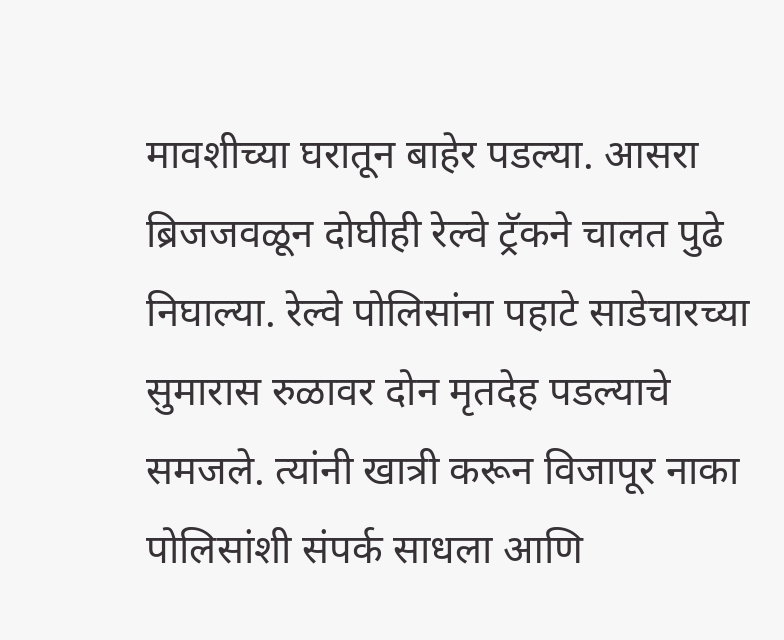मावशीच्या घरातून बाहेर पडल्या. आसरा ब्रिजजवळून दोघीही रेल्वे ट्रॅकने चालत पुढे निघाल्या. रेल्वे पोलिसांना पहाटे साडेचारच्या सुमारास रुळावर दोन मृतदेह पडल्याचे समजले. त्यांनी खात्री करून विजापूर नाका पोलिसांशी संपर्क साधला आणि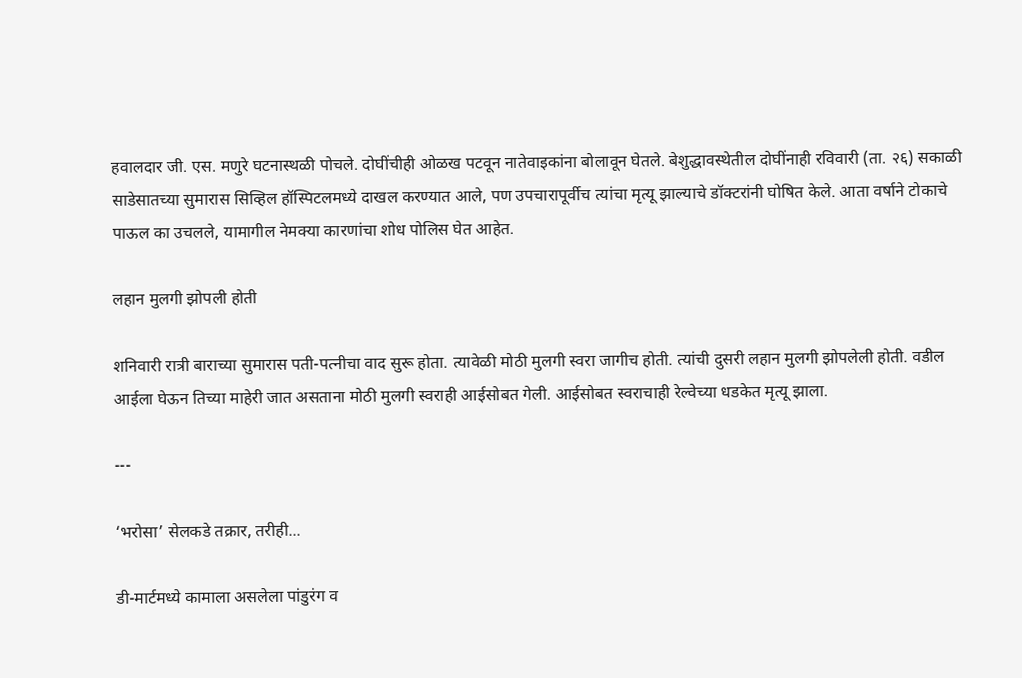हवालदार जी. एस. मणुरे घटनास्थळी पोचले. दोघींचीही ओळख पटवून नातेवाइकांना बोलावून घेतले. बेशुद्धावस्थेतील दोघींनाही रविवारी (ता. २६) सकाळी साडेसातच्या सुमारास सिव्हिल हॉस्पिटलमध्ये दाखल करण्यात आले, पण उपचारापूर्वीच त्यांचा मृत्यू झाल्याचे डॉक्टरांनी घोषित केले. आता वर्षाने टोकाचे पाऊल का उचलले, यामागील नेमक्या कारणांचा शोध पोलिस घेत आहेत.

लहान मुलगी झोपली होती

शनिवारी रात्री बाराच्या सुमारास पती-पत्नीचा वाद सुरू होता. त्यावेळी मोठी मुलगी स्वरा जागीच होती. त्यांची दुसरी लहान मुलगी झोपलेली होती. वडील आईला घेऊन तिच्या माहेरी जात असताना मोठी मुलगी स्वराही आईसोबत गेली. आईसोबत स्वराचाही रेल्वेच्या धडकेत मृत्यू झाला.

---

‘भरोसा’ सेलकडे तक्रार, तरीही...

डी-मार्टमध्ये कामाला असलेला पांडुरंग व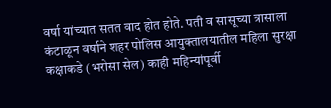वर्षा यांच्यात सतत वाद होत होते. पती व सासूच्या त्रासाला कंटाळून वर्षाने शहर पोलिस आयुक्तालयातील महिला सुरक्षा कक्षाकडे (भरोसा सेल) काही महिन्यांपूर्वी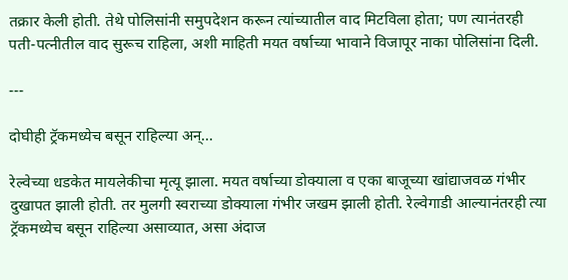तक्रार केली होती. तेथे पोलिसांनी समुपदेशन करून त्यांच्यातील वाद मिटविला होता; पण त्यानंतरही पती-पत्नीतील वाद सुरूच राहिला, अशी माहिती मयत वर्षाच्या भावाने विजापूर नाका पोलिसांना दिली.

---

दोघीही ट्रॅकमध्येच बसून राहिल्या अन्‌...

रेल्वेच्या धडकेत मायलेकीचा मृत्यू झाला. मयत वर्षाच्या डोक्याला व एका बाजूच्या खांद्याजवळ गंभीर दुखापत झाली होती. तर मुलगी स्वराच्या डोक्याला गंभीर जखम झाली होती. रेल्वेगाडी आल्यानंतरही त्या ट्रॅकमध्येच बसून राहिल्या असाव्यात, असा अंदाज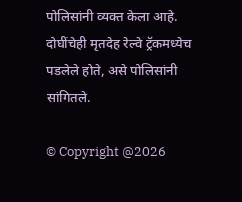पोलिसांनी व्यक्त केला आहे. दोघींचेही मृतदेह रेल्वे ट्रॅकमध्येच पडलेले होते, असे पोलिसांनी सांगितले.

© Copyright @2026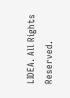LIDEA. All Rights Reserved.